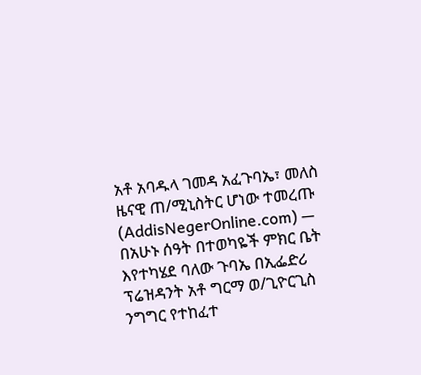አቶ አባዱላ ገመዳ አፈጉባኤ፣ መለስ ዜናዊ ጠ/ሚኒስትር ሆነው ተመረጡ
(AddisNegerOnline.com) — በአሁኑ ሰዓት በተወካዬች ምክር ቤት እየተካሄደ ባለው ጉባኤ በኢፌድሪ ፕሬዝዳንት አቶ ግርማ ወ/ጊዮርጊስ ንግግር የተከፈተ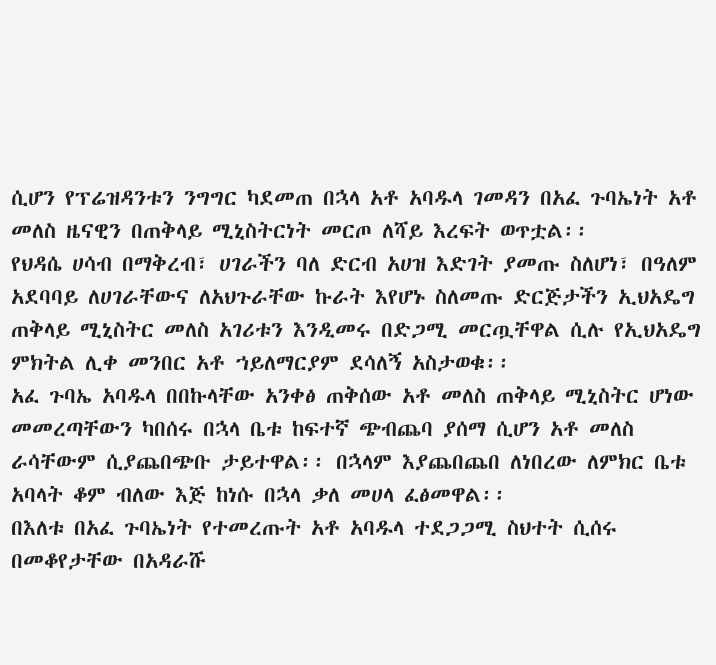ሲሆን የፕሬዝዳንቱን ንግግር ካደመጠ በኋላ አቶ አባዱላ ገመዳን በአፈ ጉባኤነት አቶ መለስ ዜናዊን በጠቅላይ ሚኒስትርነት መርጦ ለሻይ እረፍት ወጥቷል፡፡
የህዳሴ ሀሳብ በማቅረብ፣ ሀገራችን ባለ ድርብ አሀዝ እድገት ያመጡ ስለሆነ፣ በዓለም አደባባይ ለሀገራቸውና ለአህጉራቸው ኩራት እየሆኑ ስለመጡ ድርጅታችን ኢህአዴግ ጠቅላይ ሚኒስትር መለስ አገሪቱን እንዲመሩ በድጋሚ መርጧቸዋል ሲሉ የኢህአዴግ ምክትል ሊቀ መንበር አቶ ኀይለማርያም ደሳለኝ አስታወቁ፡፡
አፈ ጉባኤ አባዱላ በበኩላቸው አንቀፅ ጠቅሰው አቶ መለስ ጠቅላይ ሚኒስትር ሆነው መመረጣቸውን ካበሰሩ በኋላ ቤቱ ከፍተኛ ጭብጨባ ያሰማ ሲሆን አቶ መለስ ራሳቸውም ሲያጨበጭቡ ታይተዋል፡፡ በኋላም እያጨበጨበ ለነበረው ለምክር ቤቱ አባላት ቆም ብለው እጅ ከነሱ በኋላ ቃለ መሀላ ፈፅመዋል፡፡
በእለቱ በአፈ ጉባኤነት የተመረጡት አቶ አባዱላ ተደጋጋሚ ስህተት ሲሰሩ በመቆየታቸው በአዳራሹ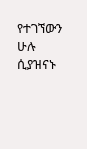የተገኘውን ሁሉ ሲያዝናኑ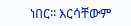ነበር፡፡ እርሳቸውም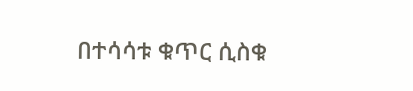በተሳሳቱ ቁጥር ሲስቁ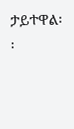ታይተዋል፡፡